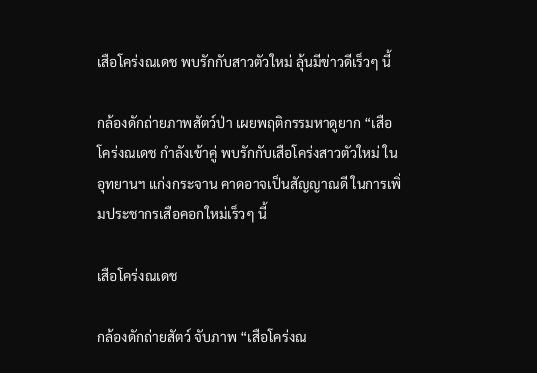เสือโคร่งณเดช พบรักกับสาวตัวใหม่ ลุ้นมีข่าวดีเร็วๆ นี้

กล้องดักถ่ายภาพสัตว์ป่า เผยพฤติกรรมหาดูยาก “เสือโคร่งณเดช กำลังเข้าคู่ พบรักกับเสือโคร่งสาวตัวใหม่ ในอุทยานฯ แก่งกระจาน คาดอาจเป็นสัญญาณดี ในการเพิ่มประชากรเสือคอกใหม่เร็วๆ นี้

เสือโคร่งณเดช

กล้องดักถ่ายสัตว์ จับภาพ “เสือโคร่งณ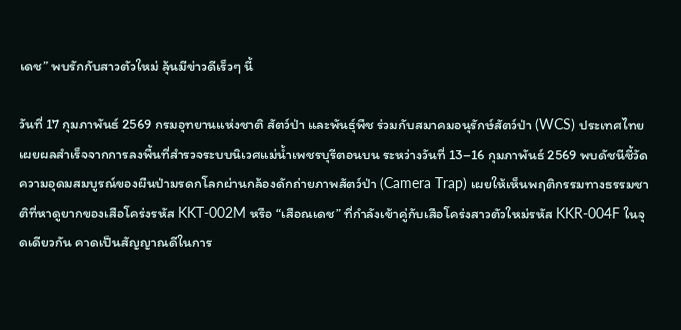เดช” พบรักกับสาวตัวใหม่ ลุ้นมีข่าวดีเร็วๆ นี้

วันที่ 17 กุมภาพันธ์ 2569 กรมอุทยานแห่งชาติ สัตว์ป่า และพันธุ์พืช ร่วมกับสมาคมอนุรักษ์สัตว์ป่า (WCS) ประเทศไทย เผยผลสำเร็จจากการลงพื้นที่สำรวจระบบนิเวศแม่น้ำเพชรบุรีตอนบน ระหว่างวันที่ 13–16 กุมภาพันธ์ 2569 พบดัชนีชี้วัดความอุดมสมบูรณ์ของผืนป่ามรดกโลกผ่านกล้องดักถ่ายภาพสัตว์ป่า (Camera Trap) เผยให้เห็นพฤติกรรมทางธรรมชาติที่หาดูยากของเสือโคร่งรหัส KKT-002M หรือ “เสือณเดช” ที่กำลังเข้าคู่กับเสือโคร่งสาวตัวใหม่รหัส KKR-004F ในจุดเดียวกัน คาดเป็นสัญญาณดีในการ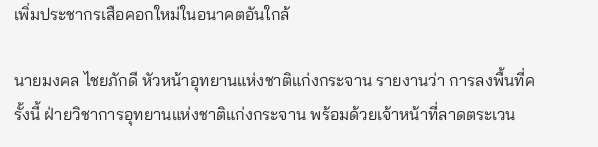เพิ่มประชากรเสือคอกใหม่ในอนาคตอันใกล้

นายมงคล ไชยภักดี หัวหน้าอุทยานแห่งชาติแก่งกระจาน รายงานว่า การลงพื้นที่ครั้งนี้ ฝ่ายวิชาการอุทยานแห่งชาติแก่งกระจาน พร้อมด้วยเจ้าหน้าที่ลาดตระเวน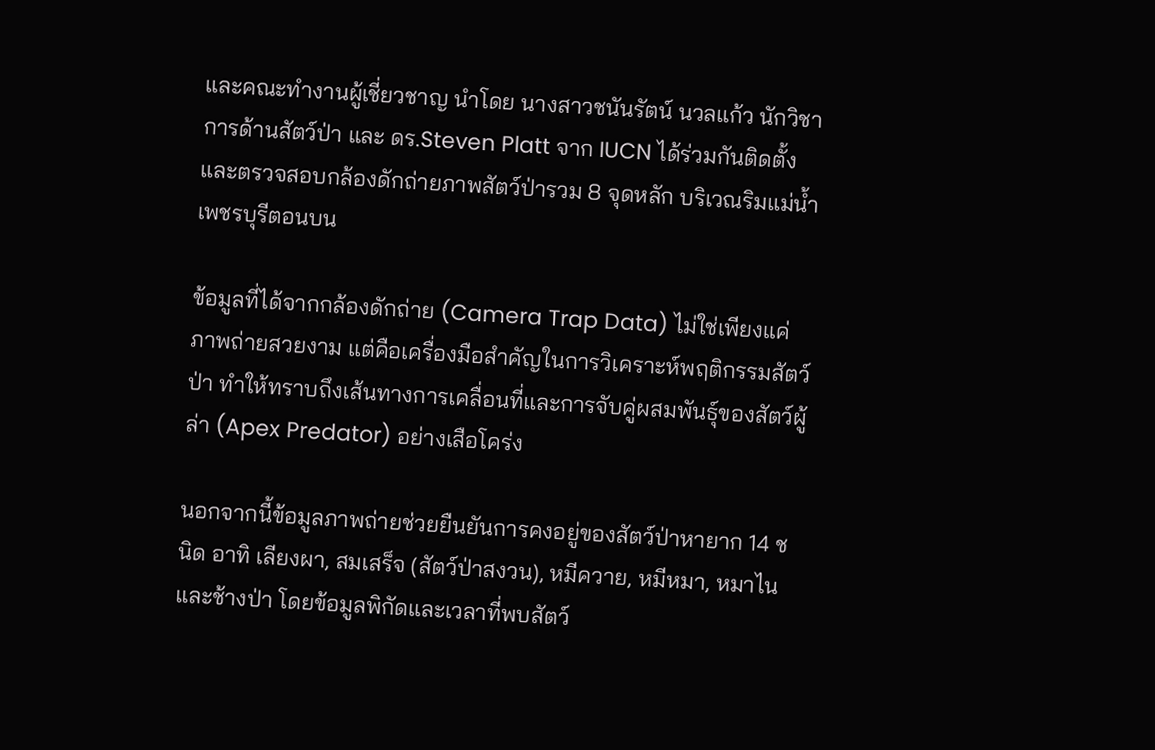และคณะทำงานผู้เชี่ยวชาญ นำโดย นางสาวชนันรัตน์ นวลแก้ว นักวิชาการด้านสัตว์ป่า และ ดร.Steven Platt จาก IUCN ได้ร่วมกันติดตั้ง และตรวจสอบกล้องดักถ่ายภาพสัตว์ป่ารวม 8 จุดหลัก บริเวณริมแม่น้ำเพชรบุรีตอนบน

ข้อมูลที่ได้จากกล้องดักถ่าย (Camera Trap Data) ไม่ใช่เพียงแค่ภาพถ่ายสวยงาม แต่คือเครื่องมือสำคัญในการวิเคราะห์พฤติกรรมสัตว์ป่า ทำให้ทราบถึงเส้นทางการเคลื่อนที่และการจับคู่ผสมพันธุ์ของสัตว์ผู้ล่า (Apex Predator) อย่างเสือโคร่ง

นอกจากนี้ข้อมูลภาพถ่ายช่วยยืนยันการคงอยู่ของสัตว์ป่าหายาก 14 ชนิด อาทิ เลียงผา, สมเสร็จ (สัตว์ป่าสงวน), หมีควาย, หมีหมา, หมาไน และช้างป่า โดยข้อมูลพิกัดและเวลาที่พบสัตว์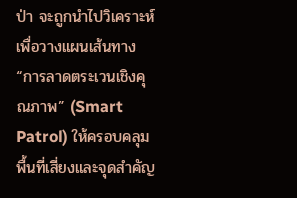ป่า จะถูกนำไปวิเคราะห์เพื่อวางแผนเส้นทาง “การลาดตระเวนเชิงคุณภาพ” (Smart Patrol) ให้ครอบคลุมพื้นที่เสี่ยงและจุดสำคัญ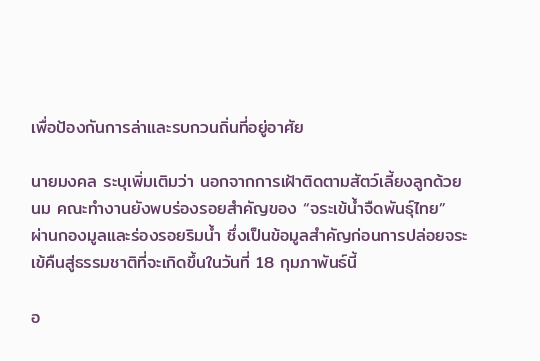เพื่อป้องกันการล่าและรบกวนถิ่นที่อยู่อาศัย

นายมงคล ระบุเพิ่มเติมว่า นอกจากการเฝ้าติดตามสัตว์เลี้ยงลูกด้วยนม คณะทำงานยังพบร่องรอยสำคัญของ “จระเข้น้ำจืดพันธุ์ไทย” ผ่านกองมูลและร่องรอยริมน้ำ ซึ่งเป็นข้อมูลสำคัญก่อนการปล่อยจระเข้คืนสู่ธรรมชาติที่จะเกิดขึ้นในวันที่ 18 กุมภาพันธ์นี้

อ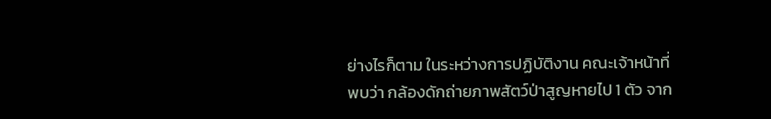ย่างไรก็ตาม ในระหว่างการปฏิบัติงาน คณะเจ้าหน้าที่พบว่า กล้องดักถ่ายภาพสัตว์ป่าสูญหายไป 1 ตัว จาก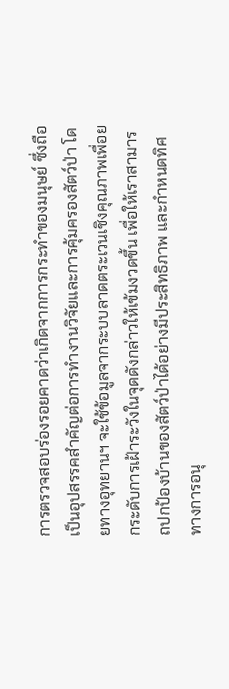การตรวจสอบร่องรอยคาดว่าเกิดจากการกระทำของมนุษย์ ซึ่งถือเป็นอุปสรรคสำคัญต่อการทำงานวิจัยและการคุ้มครองสัตว์ป่า โดยทางอุทยานฯ จะใช้ข้อมูลจากระบบลาดตระเวนเชิงคุณภาพเพื่อยกระดับการเฝ้าระวังในจุดดังกล่าวให้เข้มงวดขึ้น เพื่อให้เราสามารถปกป้องบ้านของสัตว์ป่าได้อย่างมีประสิทธิภาพ และกำหนดทิศทางการอนุ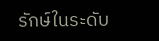รักษ์ในระดับ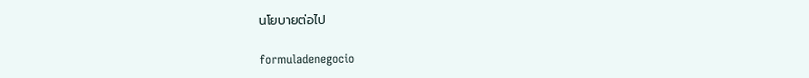นโยบายต่อไป

formuladenegocio